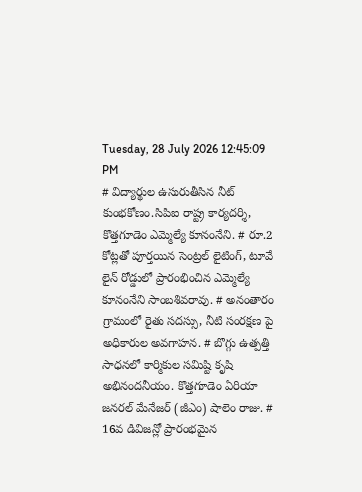Tuesday, 28 July 2026 12:45:09 PM
# విద్యార్థుల ఉసురుతీసిన నీట్ కుంభకోణం.సిపిఐ రాష్ట్ర కార్యదర్శి, కొత్తగూడెం ఎమ్మెల్యే కూనంనేని. # రూ.2 కోట్లతో పూర్తయిన సెంట్రల్ లైటింగ్, టూవే లైన్ రోడ్డులో ప్రారంభించిన ఎమ్మెల్యే కూనంనేని సాంబశివరావు. # అనంతారం గ్రామంలో రైతు సదస్సు, నీటి సంరక్షణ పై అధికారుల అవగాహన. # బొగ్గు ఉత్పత్తి సాధనలో కార్మికుల సమిష్టి కృషి అభినందనీయం. కొత్తగూడెం ఏరియా జనరల్ మేనేజర్ (జీఎం) షాలెం రాజు. # 16వ డివిజన్లో ప్రారంభమైన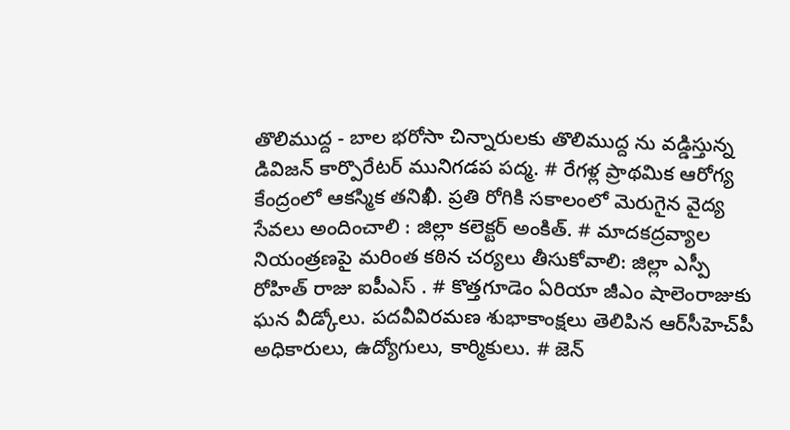తొలిముద్ద - బాల భరోసా చిన్నారులకు తొలిముద్ద ను వడ్డిస్తున్న డివిజన్ కార్పొరేటర్ మునిగడప పద్మ. # రేగళ్ల ప్రాథమిక ఆరోగ్య కేంద్రంలో ఆకస్మిక తనిఖీ. ప్రతి రోగికి సకాలంలో మెరుగైన వైద్య సేవలు అందించాలి : జిల్లా కలెక్టర్ అంకిత్. # మాదకద్రవ్యాల నియంత్రణపై మరింత కఠిన చర్యలు తీసుకోవాలి: జిల్లా ఎస్పీ రోహిత్ రాజు ఐపీఎస్ . # కొత్తగూడెం ఏరియా జీఎం షాలెంరాజుకు ఘన వీడ్కోలు. పదవీవిరమణ శుభాకాంక్షలు తెలిపిన ఆర్‌సీహెచ్‌పీ అధికారులు, ఉద్యోగులు, కార్మికులు. # జెన్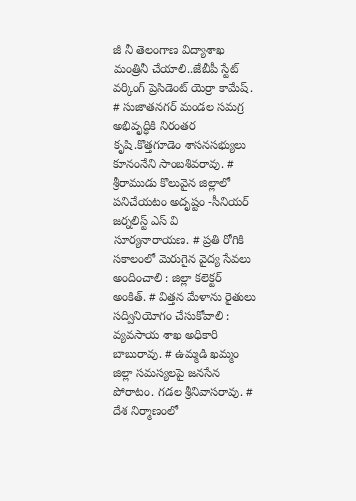జీ నీ తెలంగాణ విద్యాశాఖ మంత్రినీ చేయాలి..జేబీపీ స్టేట్ వర్కింగ్ ప్రెసిడెంట్ యెర్రా కామేష్. # సుజాతనగర్ మండల సమగ్ర అభివృద్ధికి నిరంతర కృషి.కొత్తగూడెం శాసనసభ్యులు కూనంనేని సాంబశివరావు. # శ్రీరాముడు కొలువైన జిల్లాలో పనిచేయటం అదృష్టం -సీనియర్ జర్నలిస్ట్ ఎస్ వి సూర్యనారాయణ. # ప్రతి రోగికి సకాలంలో మెరుగైన వైద్య సేవలు అందించాలి : జిల్లా కలెక్టర్ అంకిత్. # విత్తన మేళాను రైతులు సద్వినియోగం చేసుకోవాలి : వ్యవసాయ శాఖ అధికారి బాబురావు. # ఉమ్మడి ఖమ్మం జిల్లా సమస్యలపై జనసేన పోరాటం. గడల శ్రీనివాసరావు. # దేశ నిర్మాణంలో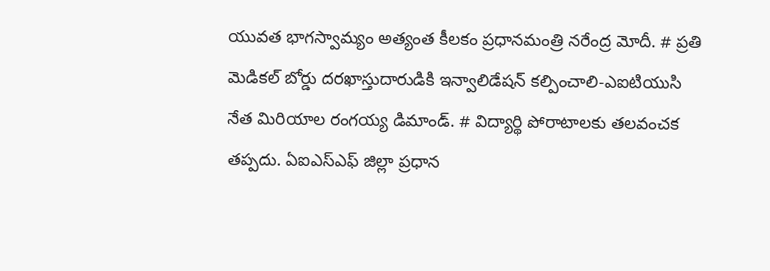యువత భాగస్వామ్యం అత్యంత కీలకం ప్రధానమంత్రి నరేంద్ర మోదీ. # ప్రతి మెడికల్ బోర్డు దరఖాస్తుదారుడికి ఇన్వాలిడేషన్ కల్పించాలి-ఎఐటియుసి నేత మిరియాల రంగయ్య డిమాండ్. # విద్యార్థి పోరాటాలకు తలవంచక తప్పదు. ఏఐఎస్ఎఫ్ జిల్లా ప్రధాన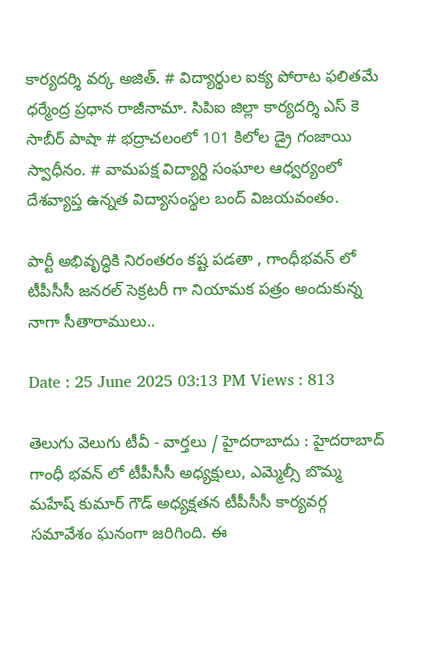కార్యదర్శి వర్క అజిత్. # విద్యార్థుల ఐక్య పోరాట ఫలితమే ధర్మేంద్ర ప్రధాన రాజీనామా. సిపిఐ జిల్లా కార్యదర్శి ఎస్ కె సాబీర్ పాషా # భద్రాచలంలో 101 కిలోల డ్రై గంజాయి స్వాధీనం. # వామపక్ష విద్యార్థి సంఘాల ఆధ్వర్యంలో దేశవ్యాప్త ఉన్నత విద్యాసంస్థల బంద్ విజయవంతం.

పార్టీ అభివృద్ధికి నిరంతరం కష్ట పడతా , గాంధీభవన్ లో టీపీసీసీ జనరల్ సెక్రటరీ గా నియామక పత్రం అందుకున్న నాగా సీతారాములు..

Date : 25 June 2025 03:13 PM Views : 813

తెలుగు వెలుగు టీవీ - వార్తలు / హైదరాబాదు : హైదరాబాద్ గాంధీ భవన్ లో టీపీసీసీ అధ్యక్షులు, ఎమ్మెల్సీ బొమ్మ మహేష్ కుమార్ గౌడ్ అధ్యక్షతన టీపీసీసీ కార్యవర్గ సమావేశం ఘనంగా జరిగింది. ఈ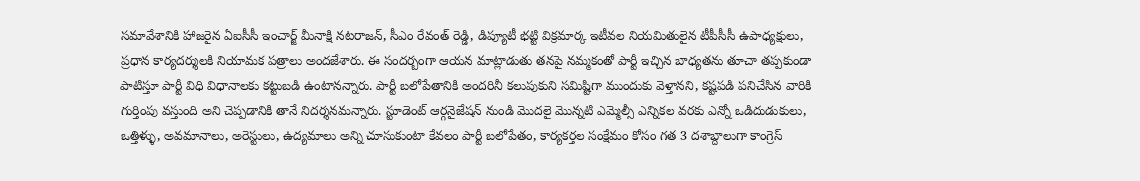సమావేశానికి హాజరైన ఏఐసీసీ ఇంచార్జ్ మీనాక్షి నటరాజన్, సీఎం రేవంత్ రెడ్డి, డిప్యూటీ భట్టి విక్రమార్క ఇటీవల నియమితులైన టీపీసీసీ ఉపాధ్యక్షులు, ప్రధాన కార్యదర్శులకి నియామక పత్రాలు అందజేశారు. ఈ సందర్బంగా ఆయన మాట్లాడుతు తనపై నమ్మకంతో పార్టీ ఇచ్చిన బాధ్యతను తూచా తప్పకుండా పాటిస్తూ పార్టీ విధి విధానాలకు కట్టుబడి ఉంటానన్నారు. పార్టీ బలోపేతానికి అందరినీ కలుపుకుని సమిష్టిగా ముందుకు వెళ్తానని, కష్టపడి పనిచేసిన వారికి గుర్తింపు వస్తుంది అని చెప్పడానికి తానే నిదర్శనమన్నారు. స్టూడెంట్ ఆర్గనైజేషన్ నుండి మొదలై మొన్నటి ఎమ్మెల్సీ ఎన్నికల వరకు ఎన్నో ఒడిదుడుకులు, ఒత్తిళ్ళు, అవమానాలు, అరెస్టులు, ఉద్యమాలు అన్ని చూసుకుంటా కేవలం పార్టీ బలోపేతం, కార్యకర్తల సంక్షేమం కోసం గత 3 దశాబ్దాలుగా కాంగ్రెస్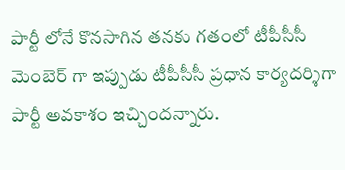పార్టీ లోనే కొనసాగిన తనకు గతంలో టీపీసీసీ మెంబెర్ గా ఇప్పుడు టీపీసీసీ ప్రధాన కార్యదర్శిగా పార్టీ అవకాశం ఇచ్చిందన్నారు.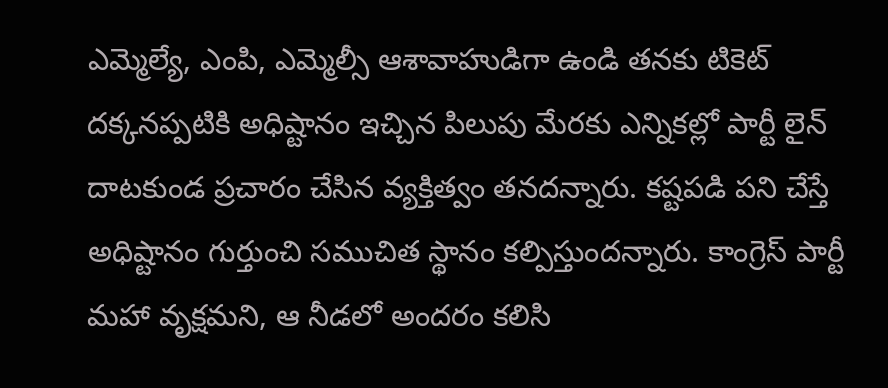ఎమ్మెల్యే, ఎంపి, ఎమ్మెల్సీ ఆశావాహుడిగా ఉండి తనకు టికెట్ దక్కనప్పటికి అధిష్టానం ఇచ్చిన పిలుపు మేరకు ఎన్నికల్లో పార్టీ లైన్ దాటకుండ ప్రచారం చేసిన వ్యక్తిత్వం తనదన్నారు. కష్టపడి పని చేస్తే అధిష్టానం గుర్తుంచి సముచిత స్థానం కల్పిస్తుందన్నారు. కాంగ్రెస్ పార్టీ మహా వృక్షమని, ఆ నీడలో అందరం కలిసి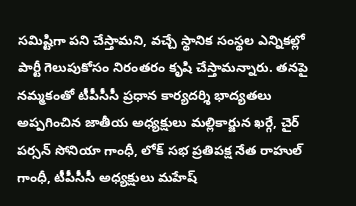సమిష్టిగా పని చేస్తామని, వచ్చే స్థానిక సంస్థల ఎన్నికల్లో పార్టీ గెలుపుకోసం నిరంతరం కృషి చేస్తామన్నారు. తనపై నమ్మకంతో టీపీసీసీ ప్రధాన కార్యదర్శి భాద్యతలు అప్పగించిన జాతీయ అధ్యక్షులు మల్లికార్జున ఖర్గే, చైర్ పర్సన్ సోనియా గాంధీ, లోక్ సభ ప్రతిపక్ష నేత రాహుల్ గాంధీ, టీపీసీసీ అధ్యక్షులు మహేష్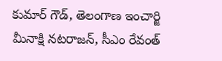కుమార్ గౌడ్, తెలంగాణ ఇంచార్జి మీనాక్షి నటరాజన్, సీఎం రేవంత్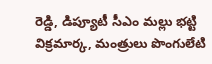రెడ్డి, డిప్యూటీ సీఎం మల్లు భట్టి విక్రమార్క, మంత్రులు పొంగులేటి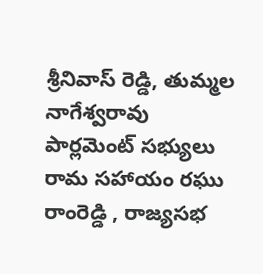శ్రీనివాస్ రెడ్డి, తుమ్మల నాగేశ్వరావు పార్లమెంట్ సభ్యులు రామ సహాయం రఘు రాంరెడ్డి , రాజ్యసభ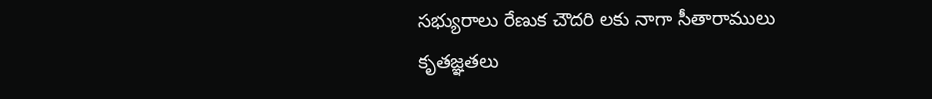సభ్యురాలు రేణుక చౌదరి లకు నాగా సీతారాములు కృతజ్ఞతలు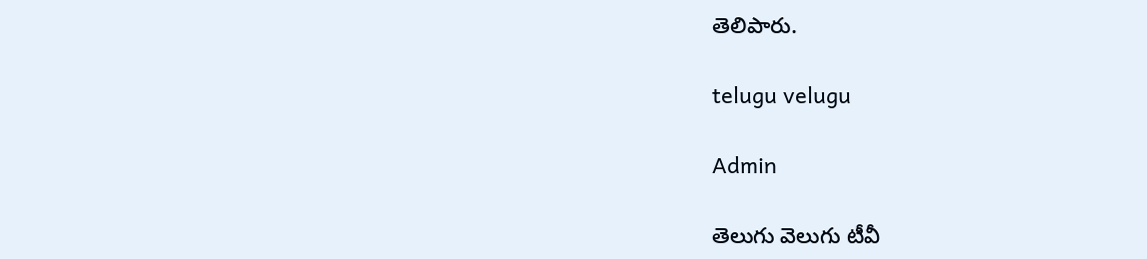తెలిపారు.

telugu velugu

Admin

తెలుగు వెలుగు టీవీ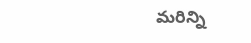మరిన్ని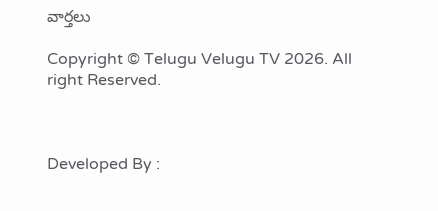వార్తలు

Copyright © Telugu Velugu TV 2026. All right Reserved.



Developed By :